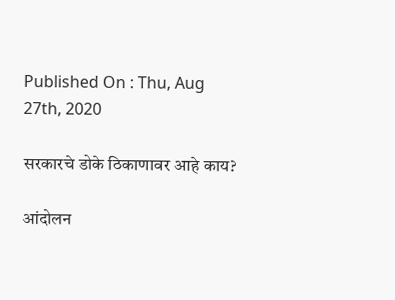Published On : Thu, Aug 27th, 2020

सरकारचे डोके ठिकाणावर आहे काय?

आंदोलन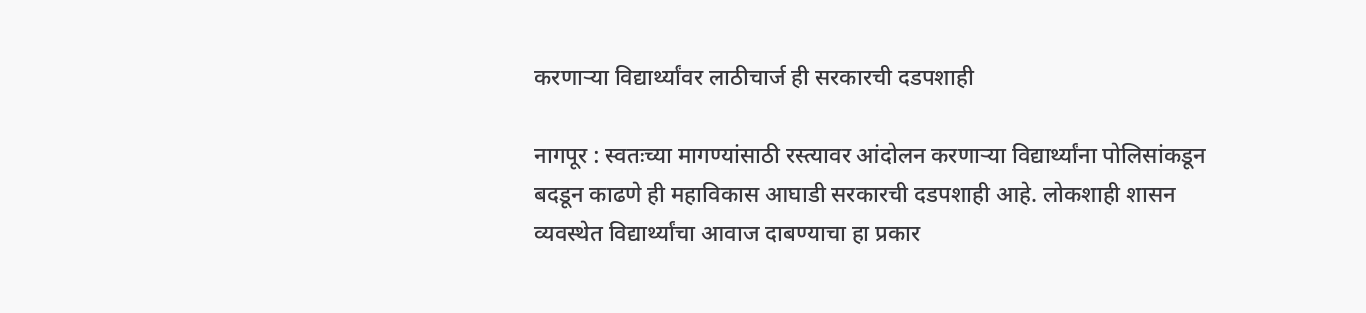करणाऱ्या विद्यार्थ्यांवर लाठीचार्ज ही सरकारची दडपशाही

नागपूर : स्वतःच्या मागण्यांसाठी रस्त्यावर आंदोलन करणाऱ्या विद्यार्थ्यांना पोलिसांकडून बदडून काढणे ही महाविकास आघाडी सरकारची दडपशाही आहे. लोकशाही शासन व्यवस्थेत विद्यार्थ्यांचा आवाज दाबण्याचा हा प्रकार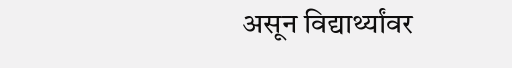असून विद्यार्थ्यांवर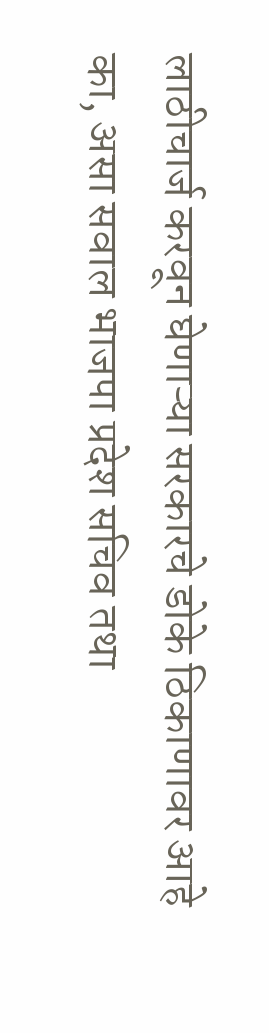लाठीचार्ज करवून घेणाऱ्या सरकारचे डोके ठिकाणावर आहे का, असा सवाल भाजपा प्रदेश सचिव तथा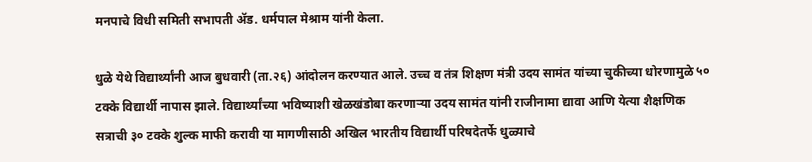मनपाचे विधी समिती सभापती ॲड. धर्मपाल मेश्राम यांनी केला.

धुळे येथे विद्यार्थ्यांनी आज बुधवारी (ता.२६) आंदोलन करण्यात आले. उच्च व तंत्र शिक्षण मंत्री उदय सामंत यांच्या चुकीच्या धोरणामुळे ५० टक्के विद्यार्थी नापास झाले. विद्यार्थ्यांच्या भविष्याशी खेळखंडोबा करणाऱ्या उदय सामंत यांनी राजीनामा द्यावा आणि येत्या शैक्षणिक सत्राची ३० टक्के शुल्क माफी करावी या मागणीसाठी अखिल भारतीय विद्यार्थी परिषदेतर्फे धुळ्याचे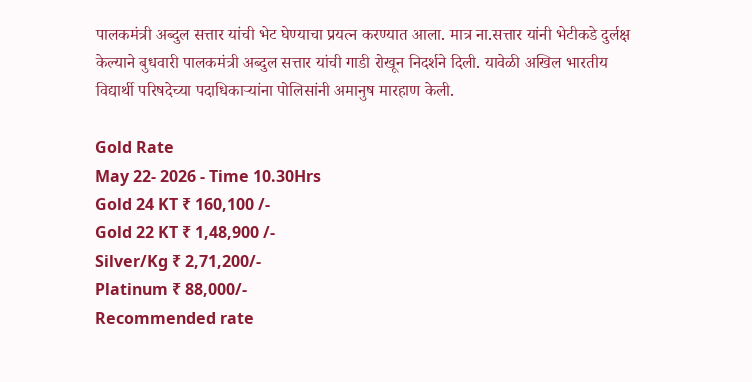पालकमंत्री अब्दुल सत्तार यांची भेट घेण्याचा प्रयत्न करण्यात आला. मात्र ना.सत्तार यांनी भेटीकडे दुर्लक्ष केल्याने बुधवारी पालकमंत्री अब्दुल सत्तार यांची गाडी रोखून निदर्शने दिली. यावेळी अखिल भारतीय विद्यार्थी परिषदेच्या पदाधिकाऱ्यांना पोलिसांनी अमानुष मारहाण केली.

Gold Rate
May 22- 2026 - Time 10.30Hrs
Gold 24 KT ₹ 160,100 /-
Gold 22 KT ₹ 1,48,900 /-
Silver/Kg ₹ 2,71,200/-
Platinum ₹ 88,000/-
Recommended rate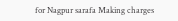for Nagpur sarafa Making charges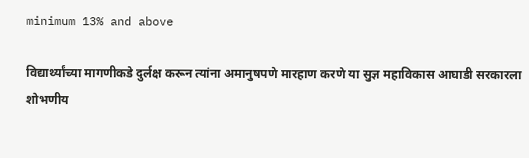minimum 13% and above

विद्यार्थ्यांच्या मागणीकडे दुर्लक्ष करून त्यांना अमानुषपणे मारहाण करणे या सुज्ञ महाविकास आघाडी सरकारला शोभणीय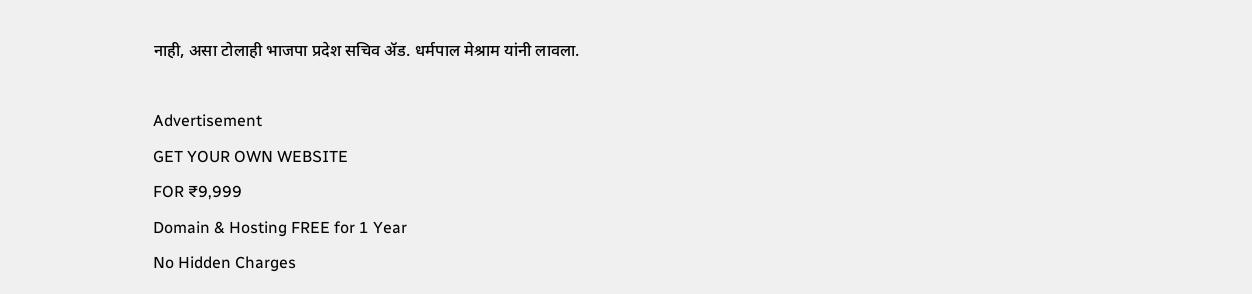नाही, असा टोलाही भाजपा प्रदेश सचिव ॲड. धर्मपाल मेश्राम यांनी लावला.

Advertisement
GET YOUR OWN WEBSITE
FOR ₹9,999
Domain & Hosting FREE for 1 Year
No Hidden Charges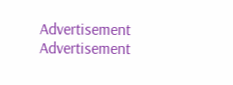Advertisement
Advertisement